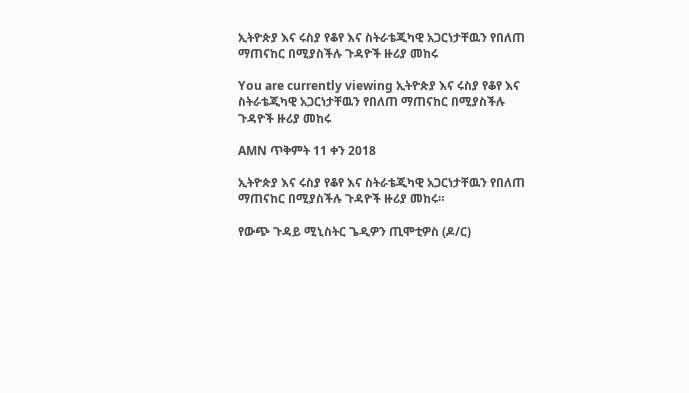ኢትዮጵያ እና ሩስያ የቆየ እና ስትራቴጂካዊ አጋርነታቸዉን የበለጠ ማጠናከር በሚያስችሉ ጉዳዮች ዙሪያ መከሩ

You are currently viewing ኢትዮጵያ እና ሩስያ የቆየ እና ስትራቴጂካዊ አጋርነታቸዉን የበለጠ ማጠናከር በሚያስችሉ ጉዳዮች ዙሪያ መከሩ

AMN ጥቅምት 11 ቀን 2018

ኢትዮጵያ እና ሩስያ የቆየ እና ስትራቴጂካዊ አጋርነታቸዉን የበለጠ ማጠናከር በሚያስችሉ ጉዳዮች ዙሪያ መከሩ።

የውጭ ጉዳይ ሚኒስትር ጌዲዎን ጢሞቲዎስ (ዶ/ር)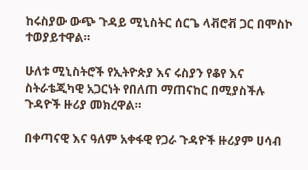ከሩስያው ውጭ ጉዳይ ሚኒስትር ሰርጌ ላቭሮቭ ጋር በሞስኮ ተወያይተዋል።

ሁለቱ ሚኒስትሮች የኢትዮጵያ እና ሩስያን የቆየ እና ስትራቴጂካዊ አጋርነት የበለጠ ማጠናከር በሚያስችሉ ጉዳዮች ዙሪያ መክረዋል።

በቀጣናዊ እና ዓለም አቀፋዊ የጋራ ጉዳዮች ዙሪያም ሀሳብ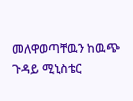መለዋወጣቸዉን ከዉጭ ጉዳይ ሚኒስቴር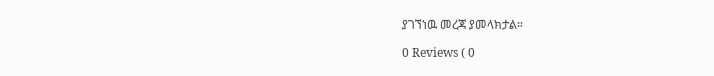ያገኘነዉ መረጃ ያመላክታል።

0 Reviews ( 0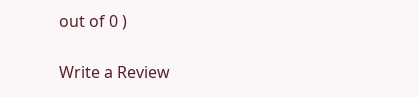out of 0 )

Write a Review